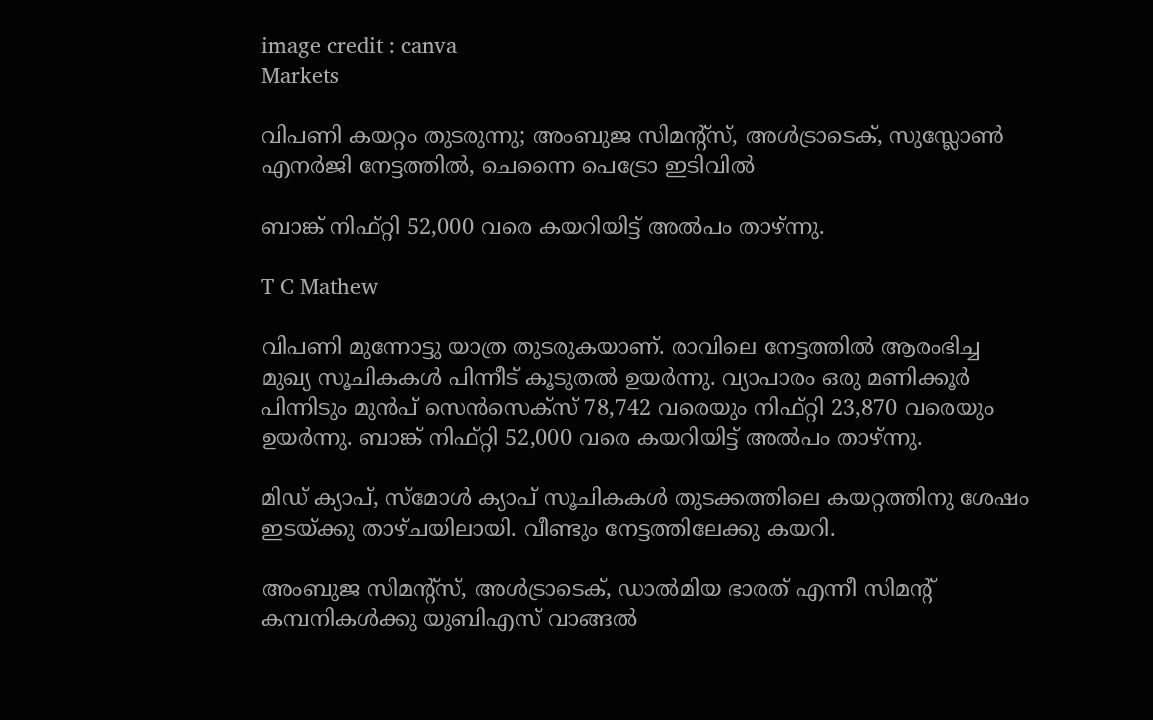image credit : canva
Markets

വിപണി കയറ്റം തുടരുന്നു; അംബുജ സിമൻ്റ്സ്, അൾട്രാടെക്, സുസ്ലോൺ എനർജി നേട്ടത്തില്‍, ചെന്നൈ പെട്രോ ഇടിവില്‍

ബാങ്ക് നിഫ്റ്റി 52,000 വരെ കയറിയിട്ട് അൽപം താഴ്ന്നു.

T C Mathew

വിപണി മുന്നോട്ടു യാത്ര തുടരുകയാണ്. രാവിലെ നേട്ടത്തിൽ ആരംഭിച്ച മുഖ്യ സൂചികകൾ പിന്നീട് കൂടുതൽ ഉയർന്നു. വ്യാപാരം ഒരു മണിക്കൂർ പിന്നിടും മുൻപ് സെൻസെക്സ് 78,742 വരെയും നിഫ്റ്റി 23,870 വരെയും ഉയർന്നു. ബാങ്ക് നിഫ്റ്റി 52,000 വരെ കയറിയിട്ട് അൽപം താഴ്ന്നു.

മിഡ് ക്യാപ്, സ്മോൾ ക്യാപ് സൂചികകൾ തുടക്കത്തിലെ കയറ്റത്തിനു ശേഷം ഇടയ്ക്കു താഴ്ചയിലായി. വീണ്ടും നേട്ടത്തിലേക്കു കയറി.

അംബുജ സിമൻ്റ്സ്, അൾട്രാടെക്, ഡാൽമിയ ഭാരത് എന്നീ സിമൻ്റ് കമ്പനികൾക്കു യുബിഎസ് വാങ്ങൽ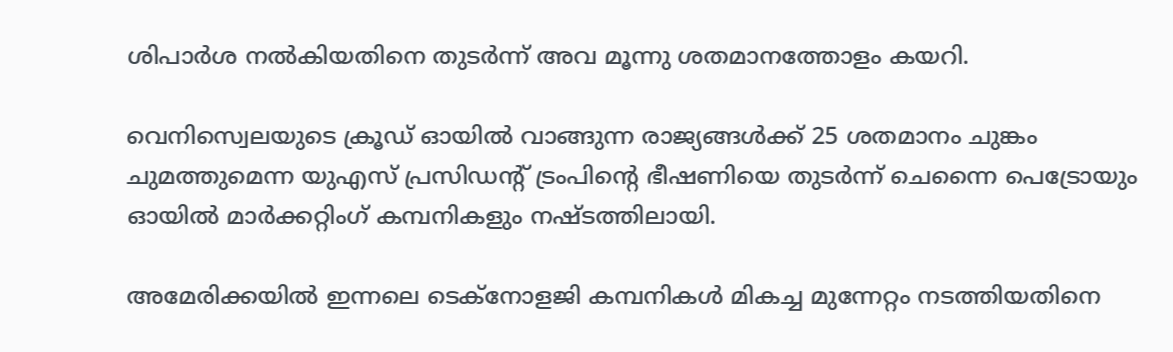ശിപാർശ നൽകിയതിനെ തുടർന്ന് അവ മൂന്നു ശതമാനത്തോളം കയറി.

വെനിസ്വെലയുടെ ക്രൂഡ് ഓയിൽ വാങ്ങുന്ന രാജ്യങ്ങൾക്ക് 25 ശതമാനം ചുങ്കം ചുമത്തുമെന്ന യുഎസ് പ്രസിഡൻ്റ് ട്രംപിൻ്റെ ഭീഷണിയെ തുടർന്ന് ചെന്നൈ പെട്രോയും ഓയിൽ മാർക്കറ്റിംഗ് കമ്പനികളും നഷ്ടത്തിലായി.

അമേരിക്കയിൽ ഇന്നലെ ടെക്നോളജി കമ്പനികൾ മികച്ച മുന്നേറ്റം നടത്തിയതിനെ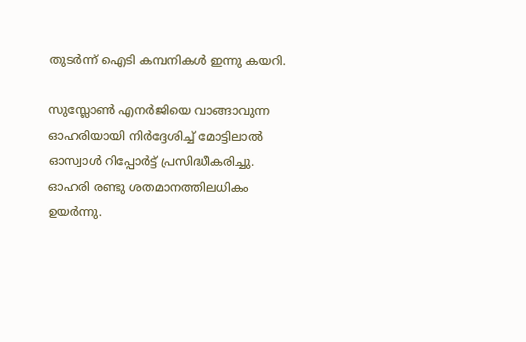തുടർന്ന് ഐടി കമ്പനികൾ ഇന്നു കയറി.

സുസ്ലോൺ എനർജിയെ വാങ്ങാവുന്ന ഓഹരിയായി നിർദ്ദേശിച്ച് മോട്ടിലാൽ ഓസ്വാൾ റിപ്പോർട്ട് പ്രസിദ്ധീകരിച്ചു. ഓഹരി രണ്ടു ശതമാനത്തിലധികം ഉയർന്നു.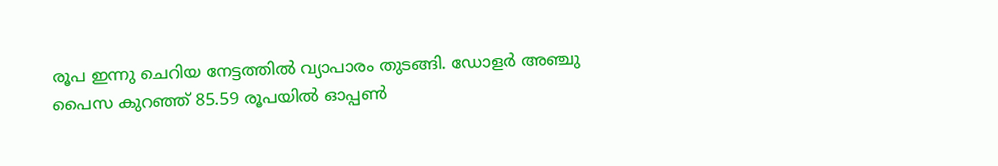രൂപ ഇന്നു ചെറിയ നേട്ടത്തിൽ വ്യാപാരം തുടങ്ങി. ഡോളർ അഞ്ചു പൈസ കുറഞ്ഞ് 85.59 രൂപയിൽ ഓപ്പൺ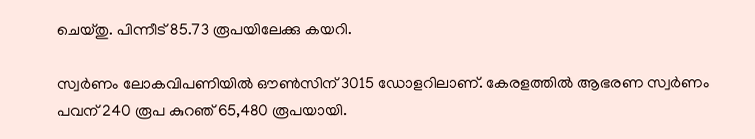ചെയ്തു. പിന്നീട് 85.73 രൂപയിലേക്കു കയറി.

സ്വർണം ലോകവിപണിയിൽ ഔൺസിന് 3015 ഡോളറിലാണ്. കേരളത്തിൽ ആഭരണ സ്വർണം പവന് 240 രൂപ കുറഞ് 65,480 രൂപയായി.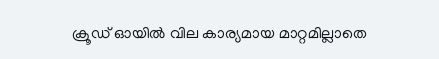ക്രൂഡ് ഓയിൽ വില കാര്യമായ മാറ്റമില്ലാതെ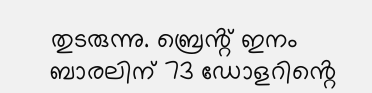തുടരുന്നു. ബ്രെൻ്റ് ഇനം ബാരലിന് 73 ഡോളറിൻ്റെ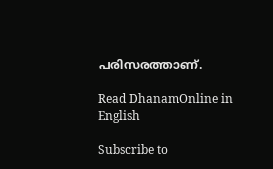പരിസരത്താണ്.

Read DhanamOnline in English

Subscribe to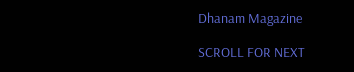Dhanam Magazine

SCROLL FOR NEXT